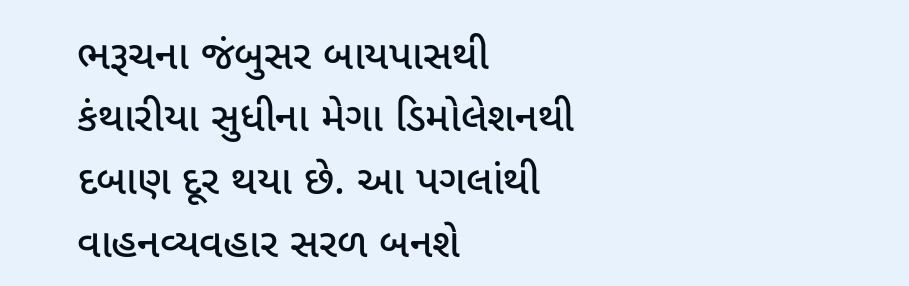ભરૂચના જંબુસર બાયપાસથી કંથારીયા સુધીના મેગા ડિમોલેશનથી દબાણ દૂર થયા છે. આ પગલાંથી વાહનવ્યવહાર સરળ બનશે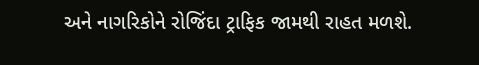અને નાગરિકોને રોજિંદા ટ્રાફિક જામથી રાહત મળશે.